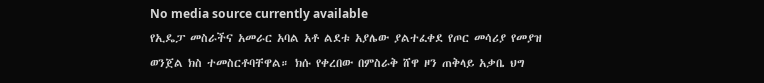No media source currently available
የኢዴፓ መስራችና አመራር አባል አቶ ልደቱ አያሌው ያልተፈቀደ የጦር መሳሪያ የመያዝ ወንጀል ክስ ተመስርቶባቸዋል። ክሱ የቀረበው በምስራቅ ሸዋ ዞን ጠቅላይ አቃቤ ህግ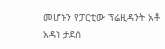መሆኑን የፓርቲው ፕሬዚዳንት አቶ አዳነ ታደሰ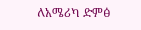ለአሜሪካ ድምፅ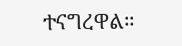ተናግረዋል።